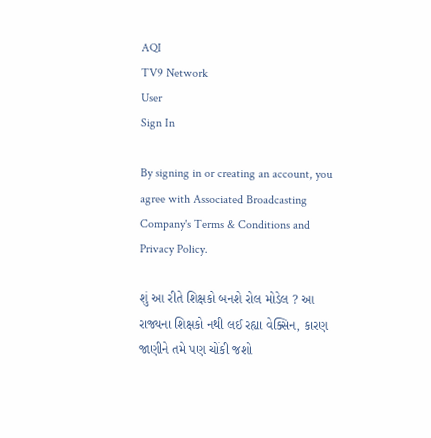AQI
TV9 Network
User
Sign In

By signing in or creating an account, you agree with Associated Broadcasting Company's Terms & Conditions and Privacy Policy.

શું આ રીતે શિક્ષકો બનશે રોલ મોડેલ ? આ રાજ્યના શિક્ષકો નથી લઈ રહ્યા વેક્સિન, કારણ જાણીને તમે પણ ચોંકી જશો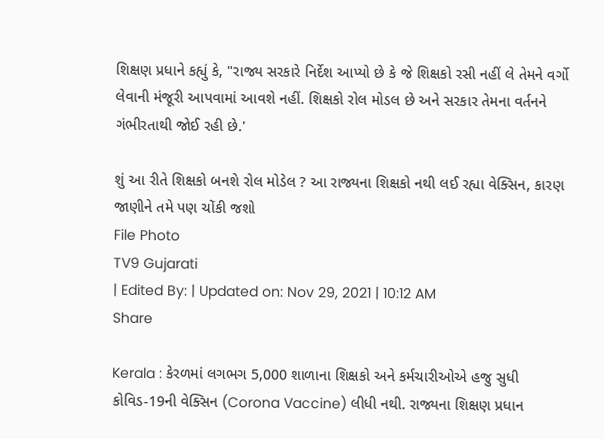શિક્ષણ પ્રધાને કહ્યું કે, "રાજ્ય સરકારે નિર્દેશ આપ્યો છે કે જે શિક્ષકો રસી નહીં લે તેમને વર્ગો લેવાની મંજૂરી આપવામાં આવશે નહીં. શિક્ષકો રોલ મોડલ છે અને સરકાર તેમના વર્તનને ગંભીરતાથી જોઈ રહી છે.'

શું આ રીતે શિક્ષકો બનશે રોલ મોડેલ ? આ રાજ્યના શિક્ષકો નથી લઈ રહ્યા વેક્સિન, કારણ જાણીને તમે પણ ચોંકી જશો
File Photo
TV9 Gujarati
| Edited By: | Updated on: Nov 29, 2021 | 10:12 AM
Share

Kerala : કેરળમાં લગભગ 5,000 શાળાના શિક્ષકો અને કર્મચારીઓએ હજુ સુધી કોવિડ-19ની વેક્સિન (Corona Vaccine) લીધી નથી. રાજ્યના શિક્ષણ પ્રધાન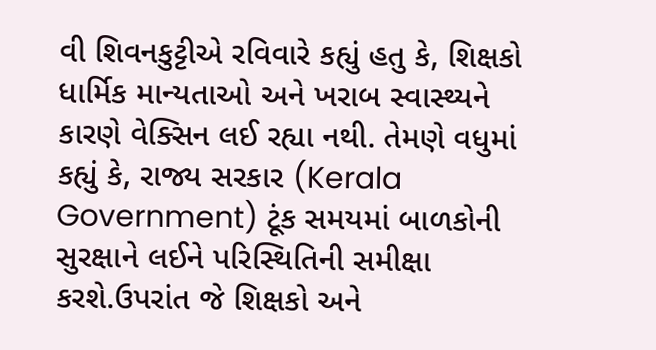વી શિવનકુટ્ટીએ રવિવારે કહ્યું હતુ કે, શિક્ષકો ધાર્મિક માન્યતાઓ અને ખરાબ સ્વાસ્થ્યને કારણે વેક્સિન લઈ રહ્યા નથી. તેમણે વધુમાં કહ્યું કે, રાજ્ય સરકાર (Kerala Government) ટૂંક સમયમાં બાળકોની સુરક્ષાને લઈને પરિસ્થિતિની સમીક્ષા કરશે.ઉપરાંત જે શિક્ષકો અને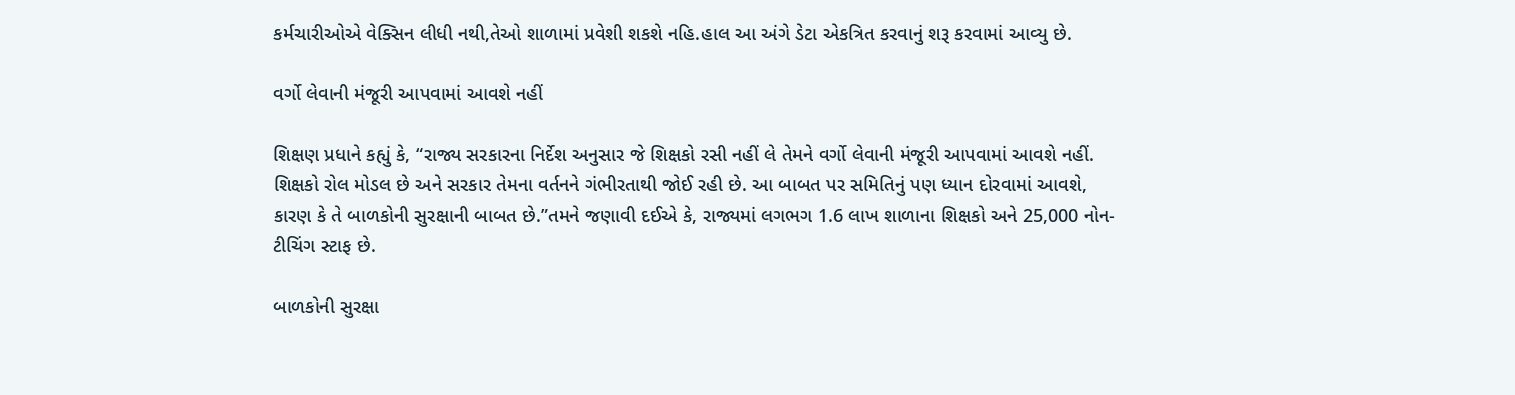કર્મચારીઓએ વેક્સિન લીધી નથી,તેઓ શાળામાં પ્રવેશી શકશે નહિ.હાલ આ અંગે ડેટા એકત્રિત કરવાનું શરૂ કરવામાં આવ્યુ છે.

વર્ગો લેવાની મંજૂરી આપવામાં આવશે નહીં

શિક્ષણ પ્રધાને કહ્યું કે, “રાજ્ય સરકારના નિર્દેશ અનુસાર જે શિક્ષકો રસી નહીં લે તેમને વર્ગો લેવાની મંજૂરી આપવામાં આવશે નહીં. શિક્ષકો રોલ મોડલ છે અને સરકાર તેમના વર્તનને ગંભીરતાથી જોઈ રહી છે. આ બાબત પર સમિતિનું પણ ધ્યાન દોરવામાં આવશે, કારણ કે તે બાળકોની સુરક્ષાની બાબત છે.”તમને જણાવી દઈએ કે, રાજ્યમાં લગભગ 1.6 લાખ શાળાના શિક્ષકો અને 25,000 નોન-ટીચિંગ સ્ટાફ છે.

બાળકોની સુરક્ષા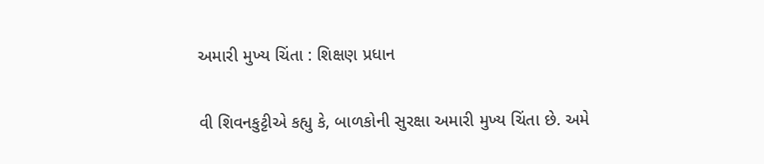અમારી મુખ્ય ચિંતા : શિક્ષણ પ્રધાન

વી શિવનકુટ્ટીએ કહ્યુ કે, બાળકોની સુરક્ષા અમારી મુખ્ય ચિંતા છે. અમે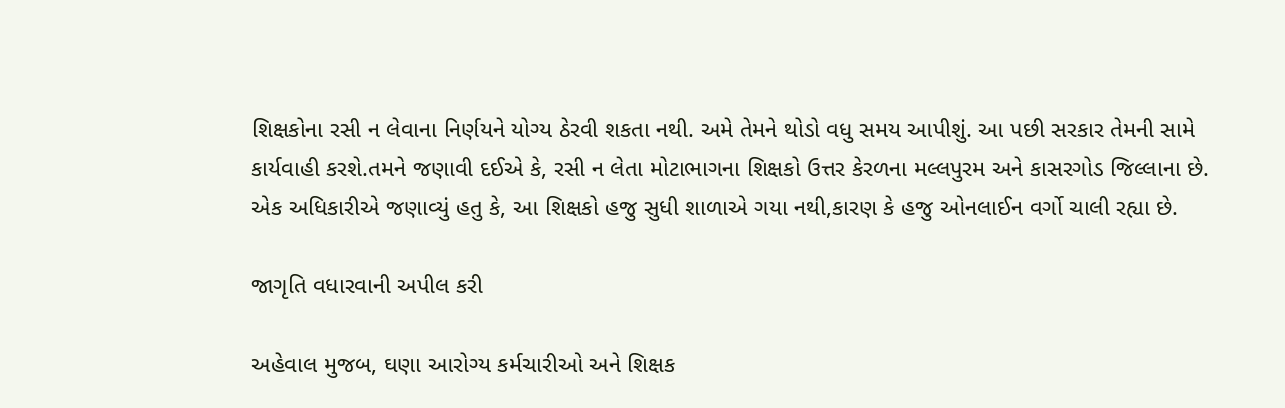શિક્ષકોના રસી ન લેવાના નિર્ણયને યોગ્ય ઠેરવી શકતા નથી. અમે તેમને થોડો વધુ સમય આપીશું. આ પછી સરકાર તેમની સામે કાર્યવાહી કરશે.તમને જણાવી દઈએ કે, રસી ન લેતા મોટાભાગના શિક્ષકો ઉત્તર કેરળના મલ્લપુરમ અને કાસરગોડ જિલ્લાના છે. એક અધિકારીએ જણાવ્યું હતુ કે, આ શિક્ષકો હજુ સુધી શાળાએ ગયા નથી,કારણ કે હજુ ઓનલાઈન વર્ગો ચાલી રહ્યા છે.

જાગૃતિ વધારવાની અપીલ કરી

અહેવાલ મુજબ, ઘણા આરોગ્ય કર્મચારીઓ અને શિક્ષક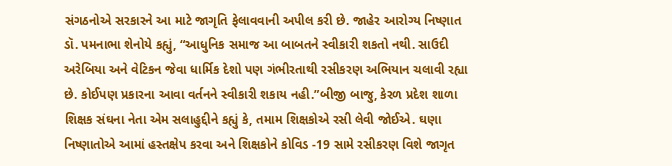સંગઠનોએ સરકારને આ માટે જાગૃતિ ફેલાવવાની અપીલ કરી છે. જાહેર આરોગ્ય નિષ્ણાત ડૉ. પમનાભા શેનોયે કહ્યું, “આધુનિક સમાજ આ બાબતને સ્વીકારી શકતો નથી. સાઉદી અરેબિયા અને વેટિકન જેવા ધાર્મિક દેશો પણ ગંભીરતાથી રસીકરણ અભિયાન ચલાવી રહ્યા છે. કોઈપણ પ્રકારના આવા વર્તનને સ્વીકારી શકાય નહી.”બીજી બાજુ, કેરળ પ્રદેશ શાળા શિક્ષક સંઘના નેતા એમ સલાહુદ્દીને કહ્યું કે, તમામ શિક્ષકોએ રસી લેવી જોઈએ. ઘણા નિષ્ણાતોએ આમાં હસ્તક્ષેપ કરવા અને શિક્ષકોને કોવિડ -19 સામે રસીકરણ વિશે જાગૃત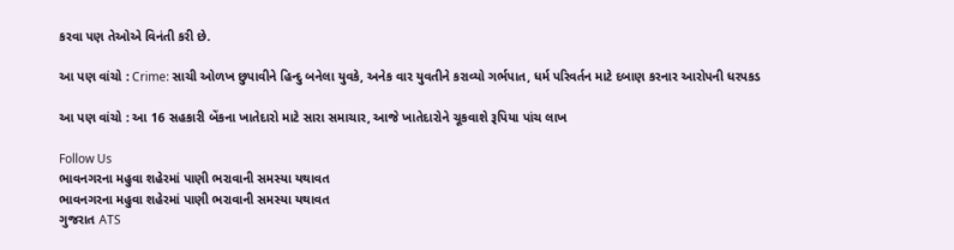કરવા પણ તેઓએ વિનંતી કરી છે.

આ પણ વાંચો : Crime: સાચી ઓળખ છુપાવીને હિન્દુ બનેલા યુવકે, અનેક વાર યુવતીને કરાવ્યો ગર્ભપાત, ધર્મ પરિવર્તન માટે દબાણ કરનાર આરોપની ધરપકડ

આ પણ વાંચો : આ 16 સહકારી બેંકના ખાતેદારો માટે સારા સમાચાર, આજે ખાતેદારોને ચૂકવાશે રૂપિયા પાંચ લાખ

Follow Us
ભાવનગરના મહુવા શહેરમાં પાણી ભરાવાની સમસ્યા યથાવત
ભાવનગરના મહુવા શહેરમાં પાણી ભરાવાની સમસ્યા યથાવત
ગુજરાત ATS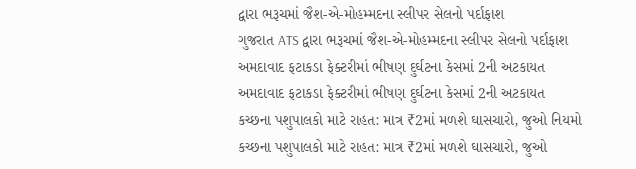દ્વારા ભરૂચમાં જૈશ-એ-મોહમ્મદના સ્લીપર સેલનો પર્દાફાશ
ગુજરાત ATS દ્વારા ભરૂચમાં જૈશ-એ-મોહમ્મદના સ્લીપર સેલનો પર્દાફાશ
અમદાવાદ ફટાકડા ફેક્ટરીમાં ભીષણ દુર્ઘટના કેસમાં 2ની અટકાયત
અમદાવાદ ફટાકડા ફેક્ટરીમાં ભીષણ દુર્ઘટના કેસમાં 2ની અટકાયત
કચ્છના પશુપાલકો માટે રાહત: માત્ર ₹2માં મળશે ઘાસચારો, જુઓ નિયમો
કચ્છના પશુપાલકો માટે રાહત: માત્ર ₹2માં મળશે ઘાસચારો, જુઓ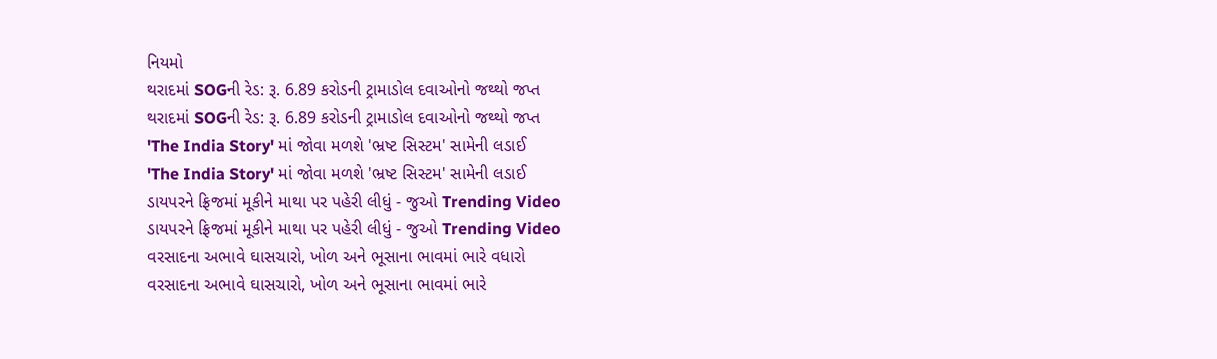નિયમો
થરાદમાં SOGની રેડ: રૂ. 6.89 કરોડની ટ્રામાડોલ દવાઓનો જથ્થો જપ્ત
થરાદમાં SOGની રેડ: રૂ. 6.89 કરોડની ટ્રામાડોલ દવાઓનો જથ્થો જપ્ત
'The India Story' માં જોવા મળશે 'ભ્રષ્ટ સિસ્ટમ' સામેની લડાઈ
'The India Story' માં જોવા મળશે 'ભ્રષ્ટ સિસ્ટમ' સામેની લડાઈ
ડાયપરને ફ્રિજમાં મૂકીને માથા પર પહેરી લીધું - જુઓ Trending Video
ડાયપરને ફ્રિજમાં મૂકીને માથા પર પહેરી લીધું - જુઓ Trending Video
વરસાદના અભાવે ઘાસચારો, ખોળ અને ભૂસાના ભાવમાં ભારે વધારો
વરસાદના અભાવે ઘાસચારો, ખોળ અને ભૂસાના ભાવમાં ભારે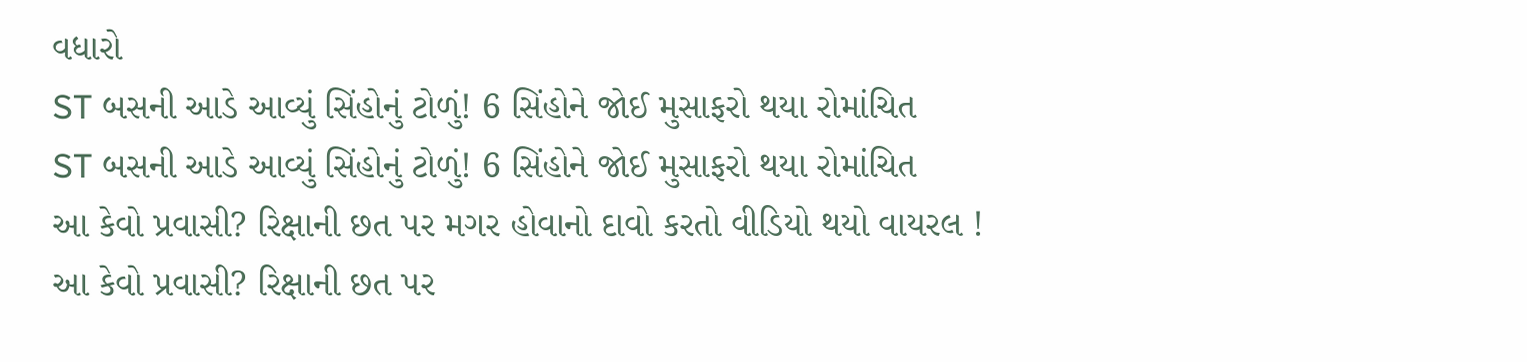વધારો
ST બસની આડે આવ્યું સિંહોનું ટોળું! 6 સિંહોને જોઈ મુસાફરો થયા રોમાંચિત
ST બસની આડે આવ્યું સિંહોનું ટોળું! 6 સિંહોને જોઈ મુસાફરો થયા રોમાંચિત
આ કેવો પ્રવાસી? રિક્ષાની છત પર મગર હોવાનો દાવો કરતો વીડિયો થયો વાયરલ !
આ કેવો પ્રવાસી? રિક્ષાની છત પર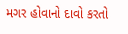મગર હોવાનો દાવો કરતો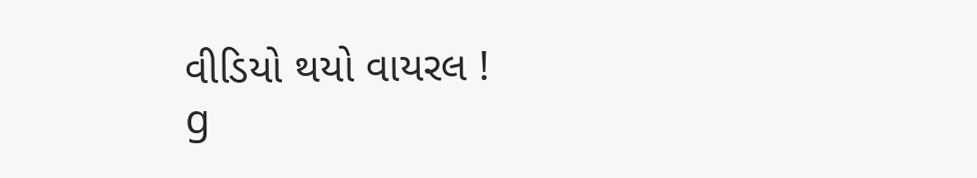વીડિયો થયો વાયરલ !
g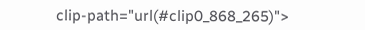clip-path="url(#clip0_868_265)">